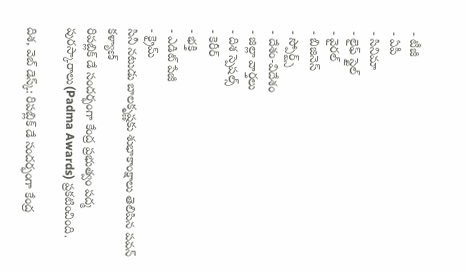- టీజీ
- ఏపీ
- సినిమా
- లైఫ్ స్టైల్
- వైరల్
- బిజినెస్
- స్పోర్ట్స్
- దేశం-విదేశం
- జిల్లా వార్తలు
- దిశ స్పెషల్స్
- కెరీర్
- భక్తి
- ఎడిట్ పేజీ
- క్రైమ్
సినీ నటుడు బాలకృష్ణకు శుభాకాంక్షాలు తెలిపిన పవన్ కళ్యాణ్
రిపబ్లిక్ డే సందర్భంగా కేంద్ర ప్రభుత్వం పద్మ పురస్కారాలు(Padma Awards) ప్రకటించింది.

దిశ, వెబ్ డెస్క్: రిపబ్లిక్ డే సందర్భంగా కేంద్ర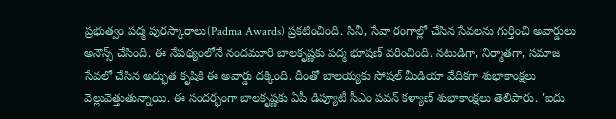ప్రభుత్వం పద్మ పురస్కారాలు(Padma Awards) ప్రకటించింది. సినీ, సేవా రంగాల్లో చేసిన సేవలను గుర్తించి అవార్డులు అనౌన్స్ చేసింది. ఈ నేపథ్యంలోనే నందమూరి బాలకృష్ణకు పద్మ భూషణ్ వరించింది. నటుడిగా, నిర్మాతగా, సమాజ సేవలో చేసిన అద్భుత కృషికి ఈ అవార్డు దక్కింది. దీంతో బాలయ్యకు సోషల్ మీడియా వేదికగా శుభాకాంక్షలు వెల్లువెత్తుతున్నాయి. ఈ సందర్భంగా బాలకృష్ణకు ఏపీ డిప్యూటీ సీఎం పవన్ కళ్యాణ్ శుభాకాంక్షలు తెలిపారు. 'ఐదు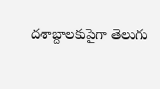దశాబ్దాలకుపైగా తెలుగు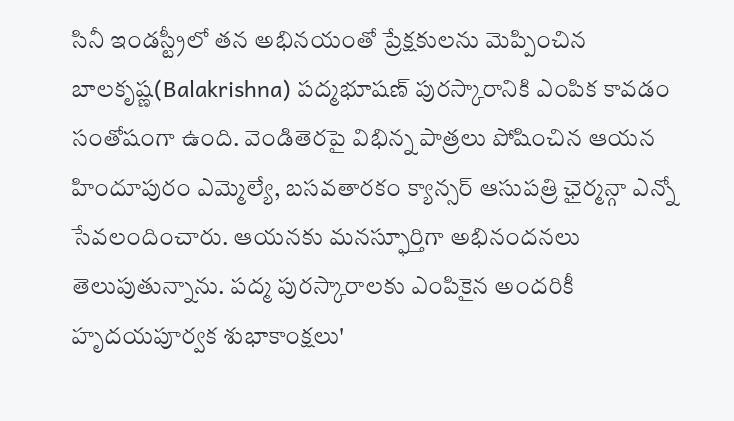సినీ ఇండస్ట్రీలో తన అభినయంతో ప్రేక్షకులను మెప్పించిన బాలకృష్ణ(Balakrishna) పద్మభూషణ్ పురస్కారానికి ఎంపిక కావడం సంతోషంగా ఉంది. వెండితెరపై విభిన్న పాత్రలు పోషించిన ఆయన హిందూపురం ఎమ్మెల్యే, బసవతారకం క్యాన్సర్ ఆసుపత్రి ఛైర్మన్గా ఎన్నో సేవలందించారు. ఆయనకు మనస్ఫూర్తిగా అభినందనలు తెలుపుతున్నాను. పద్మ పురస్కారాలకు ఎంపికైన అందరికీ హృదయపూర్వక శుభాకాంక్షలు'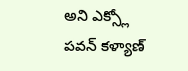అని ఎక్స్లో పవన్ కళ్యాణ్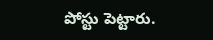పోస్టు పెట్టారు.